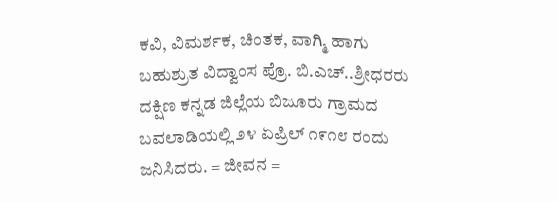ಕವಿ, ವಿಮರ್ಶಕ, ಚಿಂತಕ, ವಾಗ್ಮಿ ಹಾಗು ಬಹುಶ್ರುತ ವಿದ್ವಾಂಸ ಪ್ರೊ. ಬಿ.ಎಚ್..ಶ್ರೀಧರರು ದಕ್ಷಿಣ ಕನ್ನಡ ಜಿಲ್ಲೆಯ ಬಿಜೂರು ಗ್ರಾಮದ ಬವಲಾಡಿಯಲ್ಲಿ ೨೪ ಏಪ್ರಿಲ್ ೧೯೧೮ ರಂದು ಜನಿಸಿದರು. = ಜೀವನ =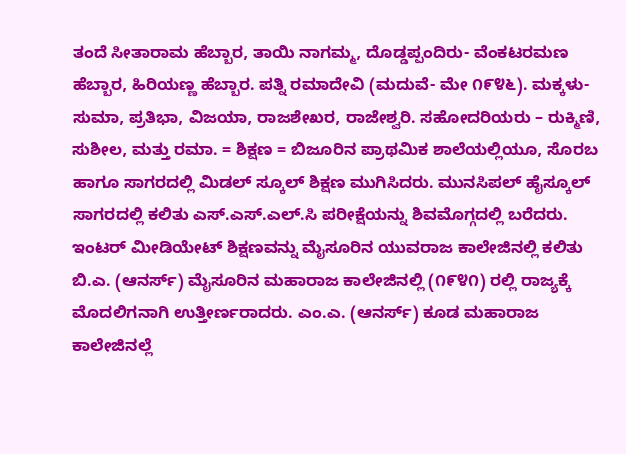ತಂದೆ ಸೀತಾರಾಮ ಹೆಬ್ಬಾರ, ತಾಯಿ ನಾಗಮ್ಮ, ದೊಡ್ಡಪ್ಪಂದಿರು- ವೆಂಕಟರಮಣ ಹೆಬ್ಬಾರ, ಹಿರಿಯಣ್ಣ ಹೆಬ್ಬಾರ. ಪತ್ನಿ ರಮಾದೇವಿ (ಮದುವೆ- ಮೇ ೧೯೪೬). ಮಕ್ಕಳು- ಸುಮಾ, ಪ್ರತಿಭಾ, ವಿಜಯಾ, ರಾಜಶೇಖರ, ರಾಜೇಶ್ವರಿ. ಸಹೋದರಿಯರು – ರುಕ್ಮಿಣಿ, ಸುಶೀಲ, ಮತ್ತು ರಮಾ. = ಶಿಕ್ಷಣ = ಬಿಜೂರಿನ ಪ್ರಾಥಮಿಕ ಶಾಲೆಯಲ್ಲಿಯೂ, ಸೊರಬ ಹಾಗೂ ಸಾಗರದಲ್ಲಿ ಮಿಡಲ್ ಸ್ಕೂಲ್ ಶಿಕ್ಷಣ ಮುಗಿಸಿದರು. ಮುನಸಿಪಲ್ ಹೈಸ್ಕೂಲ್ ಸಾಗರದಲ್ಲಿ ಕಲಿತು ಎಸ್.ಎಸ್.ಎಲ್.ಸಿ ಪರೀಕ್ಷೆಯನ್ನು ಶಿವಮೊಗ್ಗದಲ್ಲಿ ಬರೆದರು. ಇಂಟರ್ ಮೀಡಿಯೇಟ್ ಶಿಕ್ಷಣವನ್ನು ಮೈಸೂರಿನ ಯುವರಾಜ ಕಾಲೇಜಿನಲ್ಲಿ ಕಲಿತು ಬಿ.ಎ. (ಆನರ್ಸ್) ಮೈಸೂರಿನ ಮಹಾರಾಜ ಕಾಲೇಜಿನಲ್ಲಿ (೧೯೪೧) ರಲ್ಲಿ ರಾಜ್ಯಕ್ಕೆ ಮೊದಲಿಗನಾಗಿ ಉತ್ತೀರ್ಣರಾದರು. ಎಂ.ಎ. (ಆನರ್ಸ್) ಕೂಡ ಮಹಾರಾಜ ಕಾಲೇಜಿನಲ್ಲೆ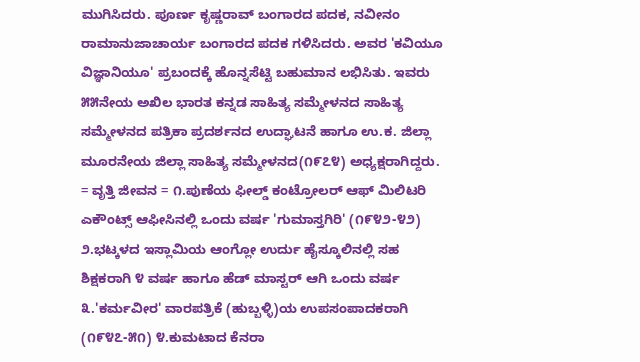ಮುಗಿಸಿದರು. ಪೂರ್ಣ ಕೃಷ್ಣರಾವ್ ಬಂಗಾರದ ಪದಕ, ನವೀನಂ ರಾಮಾನುಜಾಚಾರ್ಯ ಬಂಗಾರದ ಪದಕ ಗಳಿಸಿದರು. ಅವರ 'ಕವಿಯೂ ವಿಜ್ಞಾನಿಯೂ' ಪ್ರಬಂದಕ್ಕೆ ಹೊನ್ನಸೆಟ್ಟಿ ಬಹುಮಾನ ಲಭಿಸಿತು. ಇವರು ೫೫ನೇಯ ಅಖಿಲ ಭಾರತ ಕನ್ನಡ ಸಾಹಿತ್ಯ ಸಮ್ಮೇಳನದ ಸಾಹಿತ್ಯ ಸಮ್ಮೇಳನದ ಪತ್ರಿಕಾ ಪ್ರದರ್ಶನದ ಉದ್ಘಾಟನೆ ಹಾಗೂ ಉ.ಕ. ಜಿಲ್ಲಾ ಮೂರನೇಯ ಜಿಲ್ಲಾ ಸಾಹಿತ್ಯ ಸಮ್ಮೇಳನದ(೧೯೭೪) ಅಧ್ಯಕ್ಷರಾಗಿದ್ದರು. = ವೃತ್ತಿ ಜೀವನ = ೧.ಪುಣೆಯ ಫೀಲ್ಡ್ ಕಂಟ್ರೋಲರ್ ಆಫ್ ಮಿಲಿಟರಿ ಎಕೌಂಟ್ಸ್ ಆಫೀಸಿನಲ್ಲಿ ಒಂದು ವರ್ಷ 'ಗುಮಾಸ್ತಗಿರಿ' (೧೯೪೨-೪೨) ೨.ಭಟ್ಕಳದ ಇಸ್ಲಾಮಿಯ ಆಂಗ್ಲೋ ಉರ್ದು ಹೈಸ್ಕೂಲಿನಲ್ಲಿ ಸಹ ಶಿಕ್ಷಕರಾಗಿ ೪ ವರ್ಷ ಹಾಗೂ ಹೆಡ್ ಮಾಸ್ಟರ್ ಆಗಿ ಒಂದು ವರ್ಷ ೩.'ಕರ್ಮವೀರ' ವಾರಪತ್ರಿಕೆ (ಹುಬ್ಬಳ್ಳಿ)ಯ ಉಪಸಂಪಾದಕರಾಗಿ (೧೯೪೭-೫೧) ೪.ಕುಮಟಾದ ಕೆನರಾ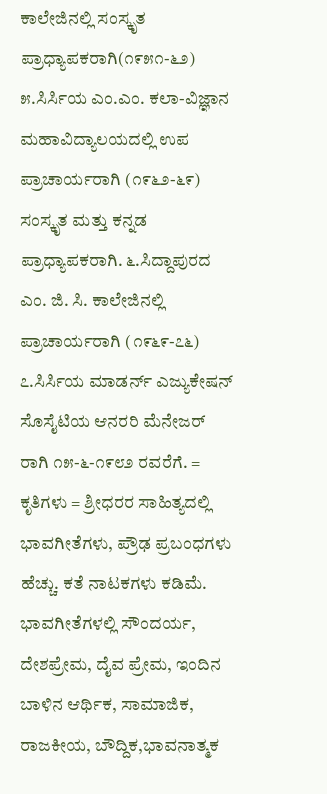ಕಾಲೇಜಿನಲ್ಲಿ ಸಂಸ್ಕೃತ ಪ್ರಾಧ್ಯಾಪಕರಾಗಿ(೧೯೫೧-೬೨) ೫.ಸಿರ್ಸಿಯ ಎಂ.ಎಂ. ಕಲಾ-ವಿಜ್ಞಾನ ಮಹಾವಿದ್ಯಾಲಯದಲ್ಲಿ ಉಪ ಪ್ರಾಚಾರ್ಯರಾಗಿ (೧೯೬೨-೬೯) ಸಂಸ್ಕೃತ ಮತ್ತು ಕನ್ನಡ ಪ್ರಾಧ್ಯಾಪಕರಾಗಿ. ೬.ಸಿದ್ದಾಪುರದ ಎಂ. ಜಿ. ಸಿ. ಕಾಲೇಜಿನಲ್ಲಿ ಪ್ರಾಚಾರ್ಯರಾಗಿ (೧೯೬೯-೭೬) ೭.ಸಿರ್ಸಿಯ ಮಾಡರ್ನ್ ಎಜ್ಯುಕೇಷನ್ ಸೊಸೈಟಿಯ ಆನರರಿ ಮೆನೇಜರ್ ರಾಗಿ ೧೫-೬-೧೯೮೨ ರವರೆಗೆ. = ಕೃತಿಗಳು = ಶ್ರೀಧರರ ಸಾಹಿತ್ಯದಲ್ಲಿ ಭಾವಗೀತೆಗಳು, ಪ್ರೌಢ ಪ್ರಬಂಧಗಳು ಹೆಚ್ಚು. ಕತೆ ನಾಟಕಗಳು ಕಡಿಮೆ. ಭಾವಗೀತೆಗಳಲ್ಲಿ ಸೌಂದರ್ಯ, ದೇಶಪ್ರೇಮ, ದೈವ ಪ್ರೇಮ, ಇಂದಿನ ಬಾಳಿನ ಆರ್ಥಿಕ, ಸಾಮಾಜಿಕ, ರಾಜಕೀಯ, ಬೌದ್ದಿಕ,ಭಾವನಾತ್ಮಕ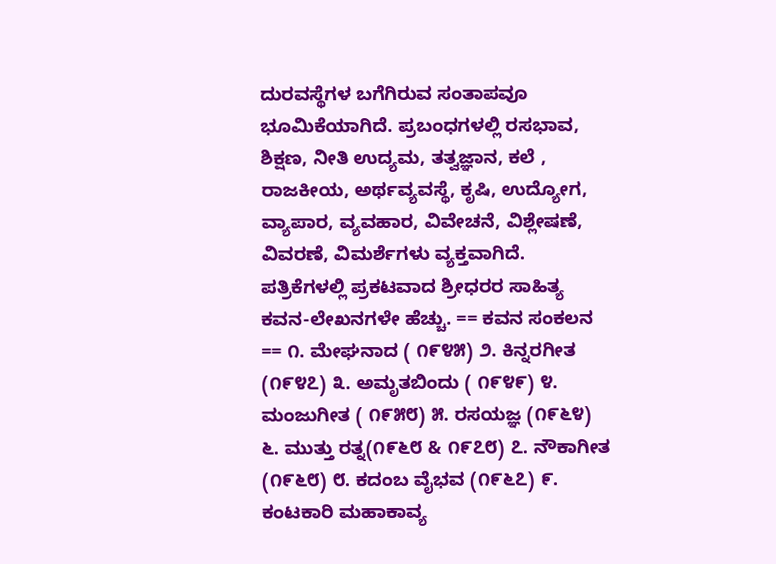ದುರವಸ್ಥೆಗಳ ಬಗೆಗಿರುವ ಸಂತಾಪವೂ ಭೂಮಿಕೆಯಾಗಿದೆ. ಪ್ರಬಂಧಗಳಲ್ಲಿ ರಸಭಾವ, ಶಿಕ್ಷಣ, ನೀತಿ ಉದ್ಯಮ, ತತ್ವಜ್ಞಾನ, ಕಲೆ , ರಾಜಕೀಯ, ಅರ್ಥವ್ಯವಸ್ಥೆ, ಕೃಷಿ, ಉದ್ಯೋಗ, ವ್ಯಾಪಾರ, ವ್ಯವಹಾರ, ವಿವೇಚನೆ, ವಿಶ್ಲೇಷಣೆ, ವಿವರಣೆ, ವಿಮರ್ಶೆಗಳು ವ್ಯಕ್ತವಾಗಿದೆ. ಪತ್ರಿಕೆಗಳಲ್ಲಿ ಪ್ರಕಟವಾದ ಶ್ರೀಧರರ ಸಾಹಿತ್ಯ ಕವನ-ಲೇಖನಗಳೇ ಹೆಚ್ಚು. == ಕವನ ಸಂಕಲನ == ೧. ಮೇಘನಾದ ( ೧೯೪೫) ೨. ಕಿನ್ನರಗೀತ (೧೯೪೭) ೩. ಅಮೃತಬಿಂದು ( ೧೯೪೯) ೪. ಮಂಜುಗೀತ ( ೧೯೫೮) ೫. ರಸಯಜ್ಞ (೧೯೬೪) ೬. ಮುತ್ತು ರತ್ನ(೧೯೬೮ & ೧೯೭೮) ೭. ನೌಕಾಗೀತ (೧೯೬೮) ೮. ಕದಂಬ ವೈಭವ (೧೯೬೭) ೯. ಕಂಟಕಾರಿ ಮಹಾಕಾವ್ಯ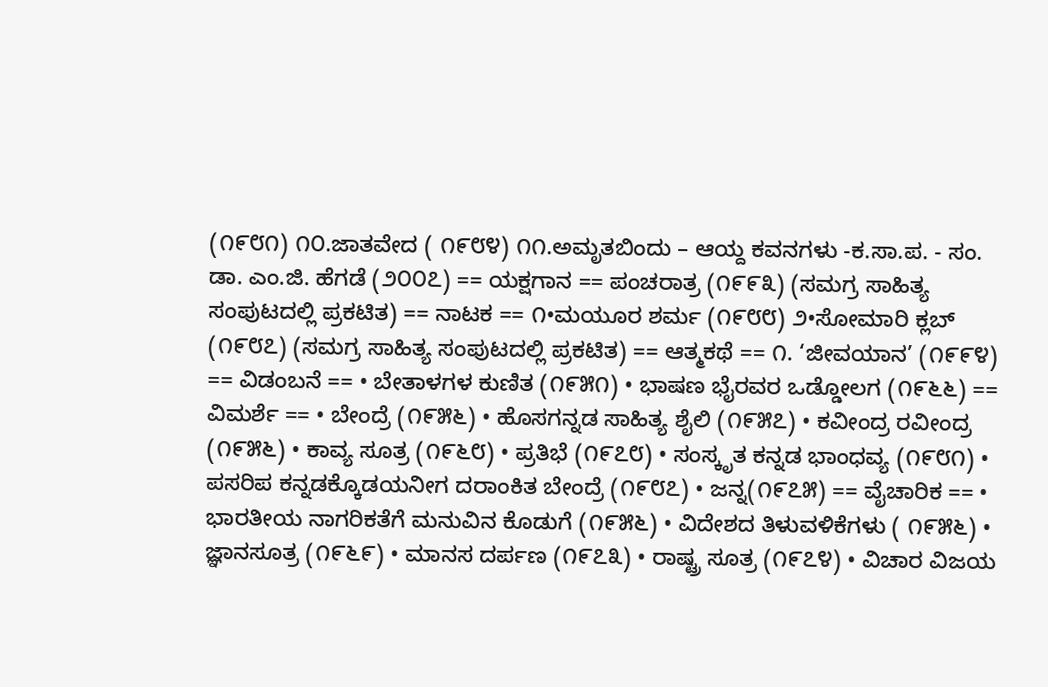(೧೯೮೧) ೧೦.ಜಾತವೇದ ( ೧೯೮೪) ೧೧.ಅಮೃತಬಿಂದು – ಆಯ್ದ ಕವನಗಳು -ಕ.ಸಾ.ಪ. - ಸಂ. ಡಾ. ಎಂ.ಜಿ. ಹೆಗಡೆ (೨೦೦೭) == ಯಕ್ಷಗಾನ == ಪಂಚರಾತ್ರ (೧೯೯೩) (ಸಮಗ್ರ ಸಾಹಿತ್ಯ ಸಂಪುಟದಲ್ಲಿ ಪ್ರಕಟಿತ) == ನಾಟಕ == ೧•ಮಯೂರ ಶರ್ಮ (೧೯೮೮) ೨•ಸೋಮಾರಿ ಕ್ಲಬ್ (೧೯೮೭) (ಸಮಗ್ರ ಸಾಹಿತ್ಯ ಸಂಪುಟದಲ್ಲಿ ಪ್ರಕಟಿತ) == ಆತ್ಮಕಥೆ == ೧. ‘ಜೀವಯಾನ’ (೧೯೯೪) == ವಿಡಂಬನೆ == • ಬೇತಾಳಗಳ ಕುಣಿತ (೧೯೫೧) • ಭಾಷಣ ಭೈರವರ ಒಡ್ಡೋಲಗ (೧೯೬೬) == ವಿಮರ್ಶೆ == • ಬೇಂದ್ರೆ (೧೯೫೬) • ಹೊಸಗನ್ನಡ ಸಾಹಿತ್ಯ ಶೈಲಿ (೧೯೫೭) • ಕವೀಂದ್ರ ರವೀಂದ್ರ (೧೯೫೬) • ಕಾವ್ಯ ಸೂತ್ರ (೧೯೬೮) • ಪ್ರತಿಭೆ (೧೯೭೮) • ಸಂಸ್ಕೃತ ಕನ್ನಡ ಭಾಂಧವ್ಯ (೧೯೮೧) • ಪಸರಿಪ ಕನ್ನಡಕ್ಕೊಡಯನೀಗ ದರಾಂಕಿತ ಬೇಂದ್ರೆ (೧೯೮೭) • ಜನ್ನ(೧೯೭೫) == ವೈಚಾರಿಕ == • ಭಾರತೀಯ ನಾಗರಿಕತೆಗೆ ಮನುವಿನ ಕೊಡುಗೆ (೧೯೫೬) • ವಿದೇಶದ ತಿಳುವಳಿಕೆಗಳು ( ೧೯೫೬) • ಜ್ಞಾನಸೂತ್ರ (೧೯೬೯) • ಮಾನಸ ದರ್ಪಣ (೧೯೭೩) • ರಾಷ್ಟ್ರ ಸೂತ್ರ (೧೯೭೪) • ವಿಚಾರ ವಿಜಯ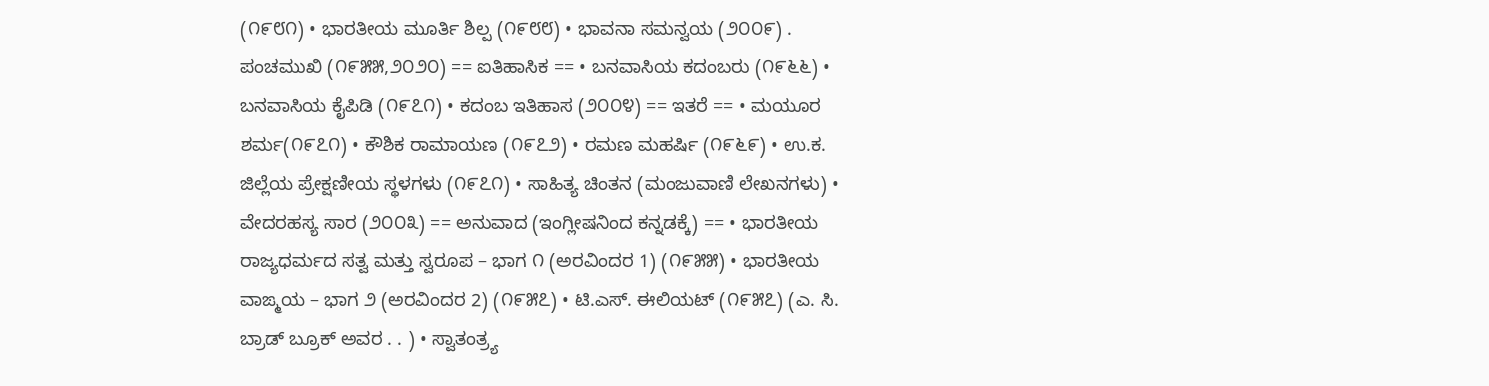(೧೯೮೧) • ಭಾರತೀಯ ಮೂರ್ತಿ ಶಿಲ್ಪ (೧೯೮೮) • ಭಾವನಾ ಸಮನ್ವಯ (೨೦೦೯) . ಪಂಚಮುಖಿ (೧೯೫೫,೨೦೨೦) == ಐತಿಹಾಸಿಕ == • ಬನವಾಸಿಯ ಕದಂಬರು (೧೯೬೬) • ಬನವಾಸಿಯ ಕೈಪಿಡಿ (೧೯೭೧) • ಕದಂಬ ಇತಿಹಾಸ (೨೦೦೪) == ಇತರೆ == • ಮಯೂರ ಶರ್ಮ(೧೯೭೧) • ಕೌಶಿಕ ರಾಮಾಯಣ (೧೯೭೨) • ರಮಣ ಮಹರ್ಷಿ (೧೯೬೯) • ಉ.ಕ. ಜಿಲ್ಲೆಯ ಪ್ರೇಕ್ಷಣೀಯ ಸ್ಥಳಗಳು (೧೯೭೧) • ಸಾಹಿತ್ಯ ಚಿಂತನ (ಮಂಜುವಾಣಿ ಲೇಖನಗಳು) • ವೇದರಹಸ್ಯ ಸಾರ (೨೦೦೩) == ಅನುವಾದ (ಇಂಗ್ಲೀಷನಿಂದ ಕನ್ನಡಕ್ಕೆ) == • ಭಾರತೀಯ ರಾಜ್ಯಧರ್ಮದ ಸತ್ವ ಮತ್ತು ಸ್ವರೂಪ – ಭಾಗ ೧ (ಅರವಿಂದರ 1) (೧೯೫೫) • ಭಾರತೀಯ ವಾಙ್ಮಯ – ಭಾಗ ೨ (ಅರವಿಂದರ 2) (೧೯೫೭) • ಟಿ.ಎಸ್. ಈಲಿಯಟ್ (೧೯೫೭) (ಎ. ಸಿ. ಬ್ರಾಡ್ ಬ್ರೂಕ್ ಅವರ . . ) • ಸ್ವಾತಂತ್ರ್ಯ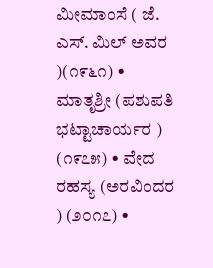ಮೀಮಾಂಸೆ ( ಜೆ. ಎಸ್. ಮಿಲ್ ಅವರ )(೧೯೬೧) • ಮಾತೃಶ್ರೀ (ಪಶುಪತಿ ಭಟ್ಟಾಚಾರ್ಯರ ) (೧೯೭೫) • ವೇದ ರಹಸ್ಯ (ಅರವಿಂದರ ) (೨೦೧೭) •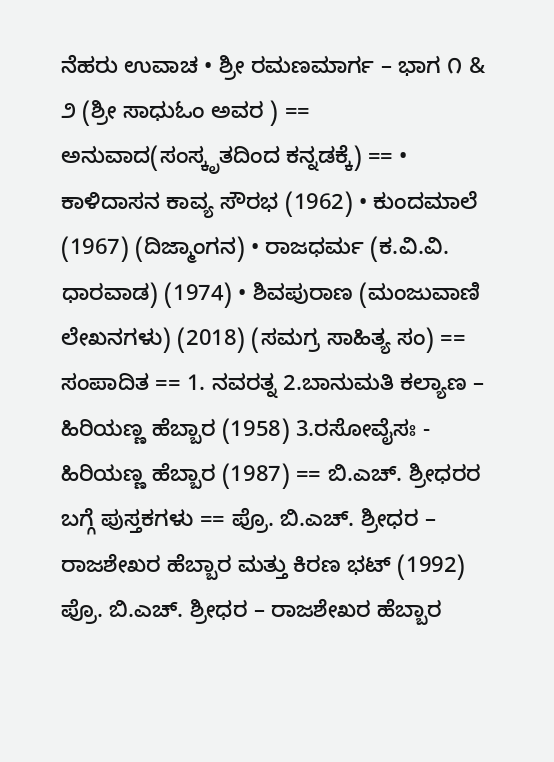ನೆಹರು ಉವಾಚ • ಶ್ರೀ ರಮಣಮಾರ್ಗ – ಭಾಗ ೧ & ೨ (ಶ್ರೀ ಸಾಧುಓಂ ಅವರ ) == ಅನುವಾದ(ಸಂಸ್ಕೃತದಿಂದ ಕನ್ನಡಕ್ಕೆ) == • ಕಾಳಿದಾಸನ ಕಾವ್ಯ ಸೌರಭ (1962) • ಕುಂದಮಾಲೆ (1967) (ದಿಜ್ಮಾಂಗನ) • ರಾಜಧರ್ಮ (ಕ.ವಿ.ವಿ. ಧಾರವಾಡ) (1974) • ಶಿವಪುರಾಣ (ಮಂಜುವಾಣಿ ಲೇಖನಗಳು) (2018) (ಸಮಗ್ರ ಸಾಹಿತ್ಯ ಸಂ) == ಸಂಪಾದಿತ == 1. ನವರತ್ನ 2.ಬಾನುಮತಿ ಕಲ್ಯಾಣ – ಹಿರಿಯಣ್ಣ ಹೆಬ್ಬಾರ (1958) 3.ರಸೋವೈಸಃ - ಹಿರಿಯಣ್ಣ ಹೆಬ್ಬಾರ (1987) == ಬಿ.ಎಚ್. ಶ್ರೀಧರರ ಬಗ್ಗೆ ಪುಸ್ತಕಗಳು == ಪ್ರೊ. ಬಿ.ಎಚ್. ಶ್ರೀಧರ – ರಾಜಶೇಖರ ಹೆಬ್ಬಾರ ಮತ್ತು ಕಿರಣ ಭಟ್ (1992) ಪ್ರೊ. ಬಿ.ಎಚ್. ಶ್ರೀಧರ – ರಾಜಶೇಖರ ಹೆಬ್ಬಾರ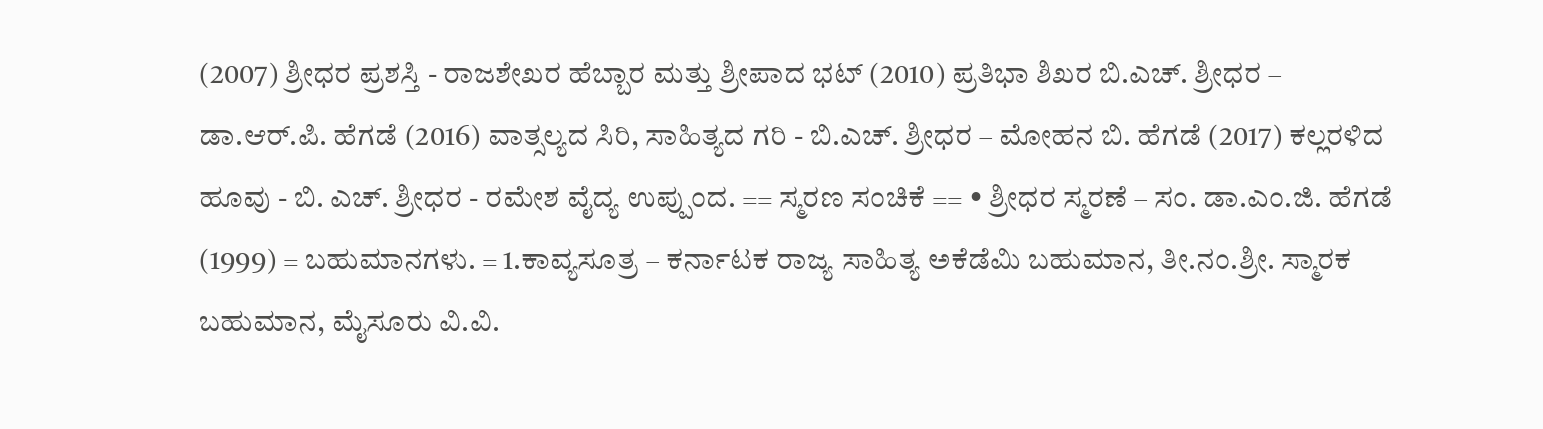(2007) ಶ್ರೀಧರ ಪ್ರಶಸ್ತಿ - ರಾಜಶೇಖರ ಹೆಬ್ಬಾರ ಮತ್ತು ಶ್ರೀಪಾದ ಭಟ್ (2010) ಪ್ರತಿಭಾ ಶಿಖರ ಬಿ.ಎಚ್. ಶ್ರೀಧರ – ಡಾ.ಆರ್.ಪಿ. ಹೆಗಡೆ (2016) ವಾತ್ಸಲ್ಯದ ಸಿರಿ, ಸಾಹಿತ್ಯದ ಗರಿ - ಬಿ.ಎಚ್. ಶ್ರೀಧರ – ಮೋಹನ ಬಿ. ಹೆಗಡೆ (2017) ಕಲ್ಲರಳಿದ ಹೂವು - ಬಿ. ಎಚ್. ಶ್ರೀಧರ - ರಮೇಶ ವೈದ್ಯ ಉಪ್ಪುಂದ. == ಸ್ಮರಣ ಸಂಚಿಕೆ == • ಶ್ರೀಧರ ಸ್ಮರಣೆ – ಸಂ. ಡಾ.ಎಂ.ಜಿ. ಹೆಗಡೆ (1999) = ಬಹುಮಾನಗಳು. = 1.ಕಾವ್ಯಸೂತ್ರ – ಕರ್ನಾಟಕ ರಾಜ್ಯ ಸಾಹಿತ್ಯ ಅಕೆಡೆಮಿ ಬಹುಮಾನ, ತೀ.ನಂ.ಶ್ರೀ. ಸ್ಮಾರಕ ಬಹುಮಾನ, ಮೈಸೂರು ವಿ.ವಿ.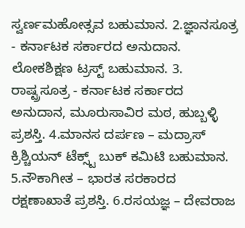ಸ್ವರ್ಣಮಹೋತ್ಸವ ಬಹುಮಾನ. 2.ಜ್ಞಾನಸೂತ್ರ - ಕರ್ನಾಟಕ ಸರ್ಕಾರದ ಅನುದಾನ. ಲೋಕಶಿಕ್ಷಣ ಟ್ರಸ್ಟ್ ಬಹುಮಾನ. 3. ರಾಷ್ಟ್ರಸೂತ್ರ - ಕರ್ನಾಟಕ ಸರ್ಕಾರದ ಅನುದಾನ, ಮೂರುಸಾವಿರ ಮಠ, ಹುಬ್ಬಳ್ಳಿ ಪ್ರಶಸ್ತಿ. 4.ಮಾನಸ ದರ್ಪಣ – ಮದ್ರಾಸ್ ಕ್ರಿಶ್ಚಿಯನ್ ಟೆಕ್ಸ್ಟ್ ಬುಕ್ ಕಮಿಟಿ ಬಹುಮಾನ. 5.ನೌಕಾಗೀತ – ಭಾರತ ಸರಕಾರದ ರಕ್ಷಣಾಖಾತೆ ಪ್ರಶಸ್ತಿ. 6.ರಸಯಜ್ಞ – ದೇವರಾಜ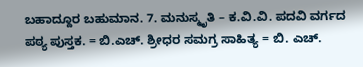ಬಹಾದ್ದೂರ ಬಹುಮಾನ. 7. ಮನುಸ್ಮೃತಿ – ಕ.ವಿ.ವಿ. ಪದವಿ ವರ್ಗದ ಪಠ್ಯ ಪುಸ್ತಕ. = ಬಿ.ಎಚ್‍. ಶ್ರೀಧರ ಸಮಗ್ರ ಸಾಹಿತ್ಯ = ಬಿ. ಎಚ್.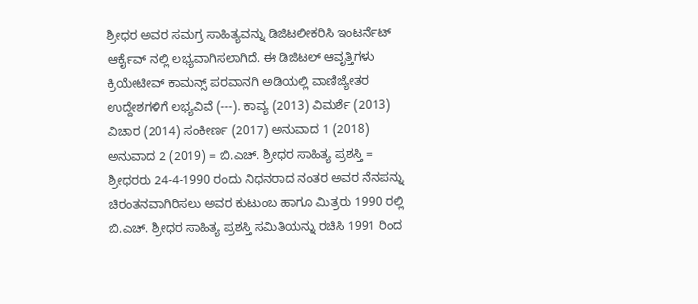ಶ್ರೀಧರ ಅವರ ಸಮಗ್ರ ಸಾಹಿತ್ಯವನ್ನು ಡಿಜಿಟಲೀಕರಿಸಿ ಇಂಟರ್ನೆಟ್ ಆರ್ಕೈವ್ ನಲ್ಲಿ ಲಭ್ಯವಾಗಿಸಲಾಗಿದೆ. ಈ ಡಿಜಿಟಲ್ ಆವೃತ್ತಿಗಳು ಕ್ರಿಯೇಟೀವ್ ಕಾಮನ್ಸ್ ಪರವಾನಗಿ ಅಡಿಯಲ್ಲಿ ವಾಣಿಜ್ಯೇತರ ಉದ್ದೇಶಗಳಿಗೆ ಲಭ್ಯವಿವೆ (---). ಕಾವ್ಯ (2013) ವಿಮರ್ಶೆ (2013) ವಿಚಾರ (2014) ಸಂಕೀರ್ಣ (2017) ಅನುವಾದ 1 (2018) ಅನುವಾದ 2 (2019) = ಬಿ.ಎಚ್. ಶ್ರೀಧರ ಸಾಹಿತ್ಯ ಪ್ರಶಸ್ತಿ = ಶ್ರೀಧರರು 24-4-1990 ರಂದು ನಿಧನರಾದ ನಂತರ ಅವರ ನೆನಪನ್ನು ಚಿರಂತನವಾಗಿರಿಸಲು ಅವರ ಕುಟುಂಬ ಹಾಗೂ ಮಿತ್ರರು 1990 ರಲ್ಲಿ ಬಿ.ಎಚ್. ಶ್ರೀಧರ ಸಾಹಿತ್ಯ ಪ್ರಶಸ್ತಿ ಸಮಿತಿಯನ್ನು ರಚಿಸಿ 1991 ರಿಂದ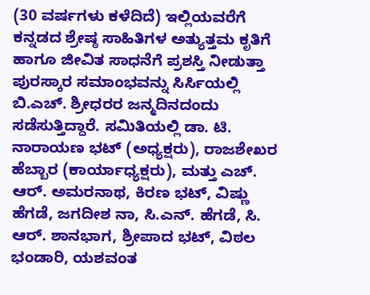(30 ವರ್ಷಗಳು ಕಳೆದಿದೆ) ಇಲ್ಲಿಯವರೆಗೆ ಕನ್ನಡದ ಶ್ರೇಷ್ಠ ಸಾಹಿತಿಗಳ ಅತ್ಯುತ್ತಮ ಕೃತಿಗೆ ಹಾಗೂ ಜೀವಿತ ಸಾಧನೆಗೆ ಪ್ರಶಸ್ತಿ ನೀಡುತ್ತಾ ಪುರಸ್ಕಾರ ಸಮಾಂಭವನ್ನು ಸಿರ್ಸಿಯಲ್ಲಿ ಬಿ.ಎಚ್. ಶ್ರೀಧರರ ಜನ್ಮದಿನದಂದು ಸಡೆಸುತ್ತಿದ್ದಾರೆ. ಸಮಿತಿಯಲ್ಲಿ ಡಾ. ಟಿ. ನಾರಾಯಣ ಭಟ್ (ಅಧ್ಯಕ್ಷರು), ರಾಜಶೇಖರ ಹೆಬ್ಬಾರ (ಕಾರ್ಯಾಧ್ಯಕ್ಷರು), ಮತ್ತು ಎಚ್. ಆರ್. ಅಮರನಾಥ, ಕಿರಣ ಭಟ್, ವಿಷ್ಣು ಹೆಗಡೆ, ಜಗದೀಶ ನಾ, ಸಿ.ಎನ್. ಹೆಗಡೆ, ಸಿ. ಆರ್. ಶಾನಭಾಗ, ಶ್ರೀಪಾದ ಭಟ್, ವಿಠಲ ಭಂಡಾರಿ, ಯಶವಂತ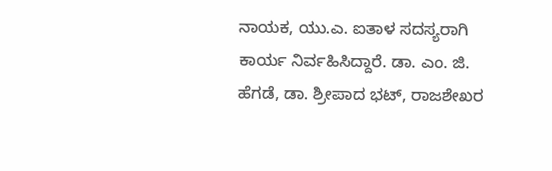ನಾಯಕ, ಯು.ಎ. ಐತಾಳ ಸದಸ್ಯರಾಗಿ ಕಾರ್ಯ ನಿರ್ವಹಿಸಿದ್ದಾರೆ. ಡಾ. ಎಂ. ಜಿ. ಹೆಗಡೆ, ಡಾ. ಶ್ರೀಪಾದ ಭಟ್, ರಾಜಶೇಖರ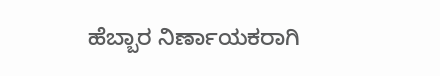ಹೆಬ್ಬಾರ ನಿರ್ಣಾಯಕರಾಗಿ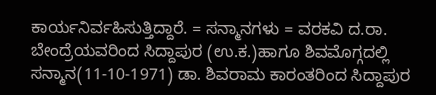ಕಾರ್ಯನಿರ್ವಹಿಸುತ್ತಿದ್ದಾರೆ. = ಸನ್ಮಾನಗಳು = ವರಕವಿ ದ.ರಾ. ಬೇಂದ್ರೆಯವರಿಂದ ಸಿದ್ದಾಪುರ (ಉ.ಕ.)ಹಾಗೂ ಶಿವಮೊಗ್ಗದಲ್ಲಿ ಸನ್ಮಾನ(11-10-1971) ಡಾ. ಶಿವರಾಮ ಕಾರಂತರಿಂದ ಸಿದ್ದಾಪುರ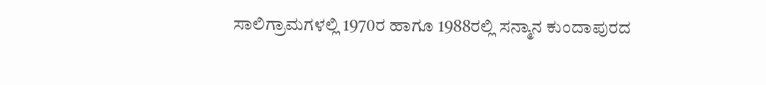ಸಾಲಿಗ್ರಾಮಗಳಲ್ಲಿ 1970ರ ಹಾಗೂ 1988ರಲ್ಲಿ ಸನ್ಮಾನ ಕುಂದಾಪುರದ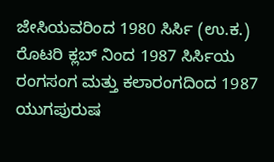ಜೇಸಿಯವರಿಂದ 1980 ಸಿರ್ಸಿ (ಉ.ಕ.) ರೊಟರಿ ಕ್ಲಬ್ ನಿಂದ 1987 ಸಿರ್ಸಿಯ ರಂಗಸಂಗ ಮತ್ತು ಕಲಾರಂಗದಿಂದ 1987 ಯುಗಪುರುಷ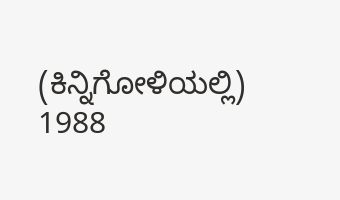(ಕಿನ್ನಿಗೋಳಿಯಲ್ಲಿ) 1988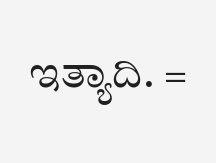ಇತ್ಯಾದಿ. =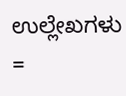ಉಲ್ಲೇಖಗಳು =